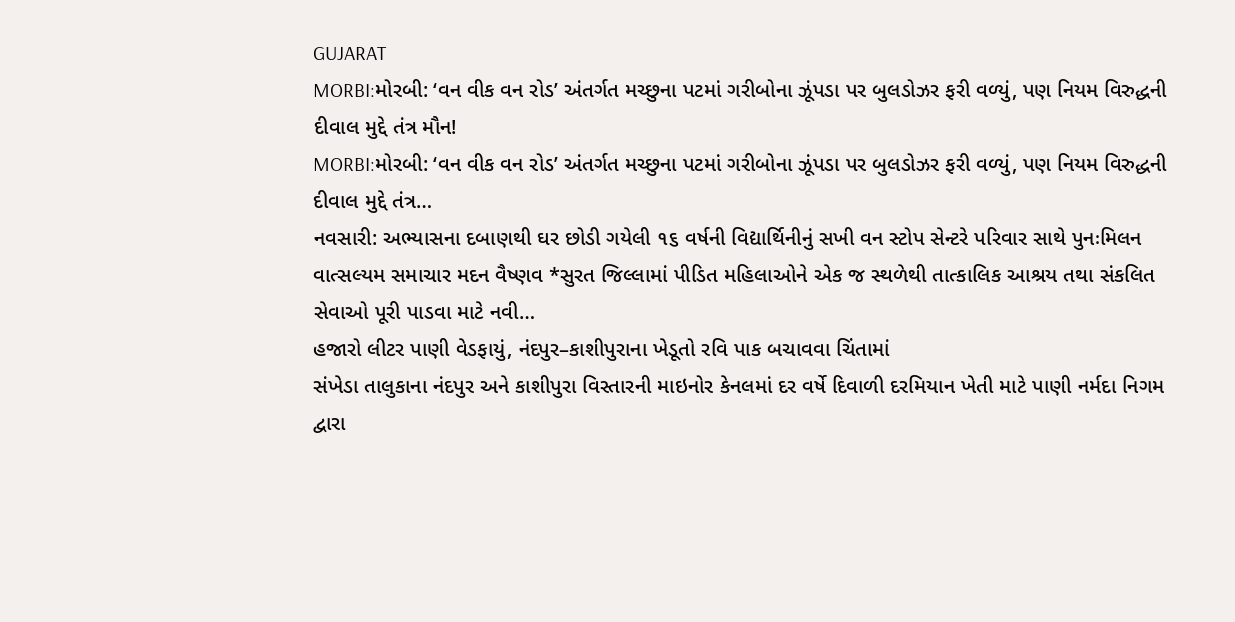GUJARAT
MORBI:મોરબી: ‘વન વીક વન રોડ’ અંતર્ગત મચ્છુના પટમાં ગરીબોના ઝૂંપડા પર બુલડોઝર ફરી વળ્યું, પણ નિયમ વિરુદ્ધની દીવાલ મુદ્દે તંત્ર મૌન!
MORBI:મોરબી: ‘વન વીક વન રોડ’ અંતર્ગત મચ્છુના પટમાં ગરીબોના ઝૂંપડા પર બુલડોઝર ફરી વળ્યું, પણ નિયમ વિરુદ્ધની દીવાલ મુદ્દે તંત્ર…
નવસારી: અભ્યાસના દબાણથી ઘર છોડી ગયેલી ૧૬ વર્ષની વિદ્યાર્થિનીનું સખી વન સ્ટોપ સેન્ટરે પરિવાર સાથે પુનઃમિલન
વાત્સલ્યમ સમાચાર મદન વૈષ્ણવ *સુરત જિલ્લામાં પીડિત મહિલાઓને એક જ સ્થળેથી તાત્કાલિક આશ્રય તથા સંકલિત સેવાઓ પૂરી પાડવા માટે નવી…
હજારો લીટર પાણી વેડફાયું, નંદપુર–કાશીપુરાના ખેડૂતો રવિ પાક બચાવવા ચિંતામાં
સંખેડા તાલુકાના નંદપુર અને કાશીપુરા વિસ્તારની માઇનોર કેનલમાં દર વર્ષે દિવાળી દરમિયાન ખેતી માટે પાણી નર્મદા નિગમ દ્વારા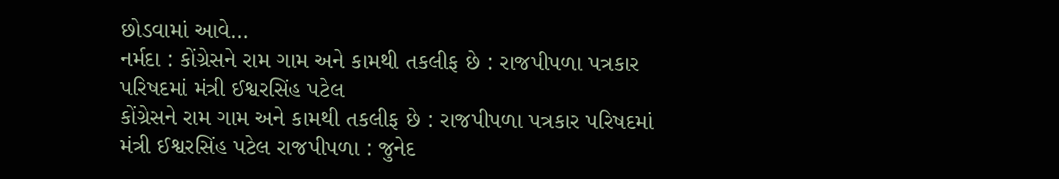છોડવામાં આવે…
નર્મદા : કોંગ્રેસને રામ ગામ અને કામથી તકલીફ છે : રાજપીપળા પત્રકાર પરિષદમાં મંત્રી ઈશ્વરસિંહ પટેલ
કોંગ્રેસને રામ ગામ અને કામથી તકલીફ છે : રાજપીપળા પત્રકાર પરિષદમાં મંત્રી ઈશ્વરસિંહ પટેલ રાજપીપળા : જુનેદ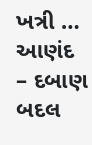ખત્રી …
આણંદ – દબાણ બદલ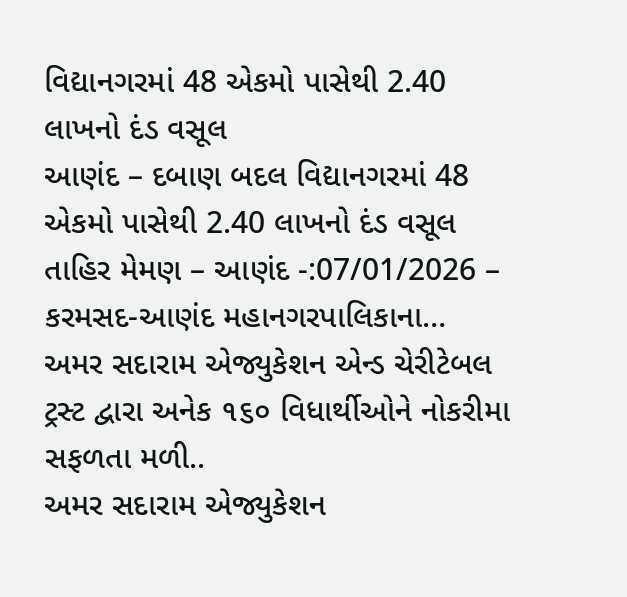વિદ્યાનગરમાં 48 એકમો પાસેથી 2.40 લાખનો દંડ વસૂલ
આણંદ – દબાણ બદલ વિદ્યાનગરમાં 48 એકમો પાસેથી 2.40 લાખનો દંડ વસૂલ તાહિર મેમણ – આણંદ -:07/01/2026 – કરમસદ-આણંદ મહાનગરપાલિકાના…
અમર સદારામ એજ્યુકેશન એન્ડ ચેરીટેબલ ટ્રસ્ટ દ્વારા અનેક ૧૬૦ વિધાર્થીઓને નોકરીમા સફળતા મળી..
અમર સદારામ એજ્યુકેશન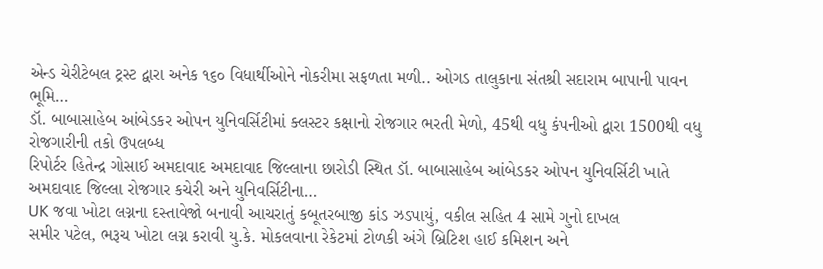એન્ડ ચેરીટેબલ ટ્રસ્ટ દ્વારા અનેક ૧૬૦ વિધાર્થીઓને નોકરીમા સફળતા મળી.. ઓગડ તાલુકાના સંતશ્રી સદારામ બાપાની પાવન ભૂમિ…
ડૉ. બાબાસાહેબ આંબેડકર ઓપન યુનિવર્સિટીમાં ક્લસ્ટર કક્ષાનો રોજગાર ભરતી મેળો, 45થી વધુ કંપનીઓ દ્વારા 1500થી વધુ રોજગારીની તકો ઉપલબ્ધ
રિપોર્ટર હિતેન્દ્ર ગોસાઈ અમદાવાદ અમદાવાદ જિલ્લાના છારોડી સ્થિત ડૉ. બાબાસાહેબ આંબેડકર ઓપન યુનિવર્સિટી ખાતે અમદાવાદ જિલ્લા રોજગાર કચેરી અને યુનિવર્સિટીના…
UK જવા ખોટા લગ્નના દસ્તાવેજો બનાવી આચરાતું કબૂતરબાજી કાંડ ઝડપાયું, વકીલ સહિત 4 સામે ગુનો દાખલ
સમીર પટેલ, ભરૂચ ખોટા લગ્ન કરાવી યુ.કે. મોકલવાના રેકેટમાં ટોળકી અંગે બ્રિટિશ હાઈ કમિશન અને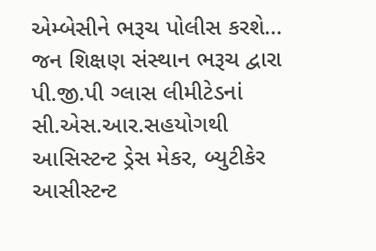એમ્બેસીને ભરૂચ પોલીસ કરશે…
જન શિક્ષણ સંસ્થાન ભરૂચ દ્વારા પી.જી.પી ગ્લાસ લીમીટેડનાં સી.એસ.આર.સહયોગથી આસિસ્ટન્ટ ડ્રેસ મેકર, બ્યુટીકેર આસીસ્ટન્ટ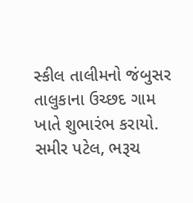સ્કીલ તાલીમનો જંબુસર તાલુકાના ઉચ્છદ ગામ ખાતે શુભારંભ કરાયો.
સમીર પટેલ, ભરૂચ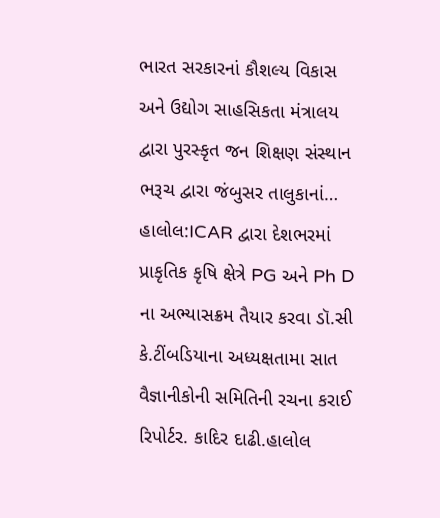ભારત સરકારનાં કૌશલ્ય વિકાસ અને ઉદ્યોગ સાહસિકતા મંત્રાલય દ્વારા પુરસ્કૃત જન શિક્ષણ સંસ્થાન ભરૂચ દ્વારા જંબુસર તાલુકાનાં…
હાલોલ:ICAR દ્વારા દેશભરમાં પ્રાકૃતિક કૃષિ ક્ષેત્રે PG અને Ph D ના અભ્યાસક્રમ તૈયાર કરવા ડૉ.સી કે.ટીંબડિયાના અધ્યક્ષતામા સાત વૈજ્ઞાનીકોની સમિતિની રચના કરાઈ
રિપોર્ટર. કાદિર દાઢી.હાલોલ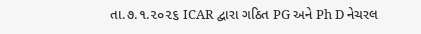તા.૭.૧.૨૦૨૬ ICAR દ્વારા ગઠિત PG અને Ph D નેચરલ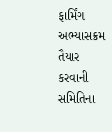ફાર્મિંગ અભ્યાસક્રમ તૈયાર કરવાની સમિતિના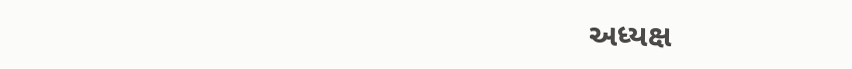અધ્યક્ષ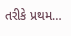તરીકે પ્રથમ…